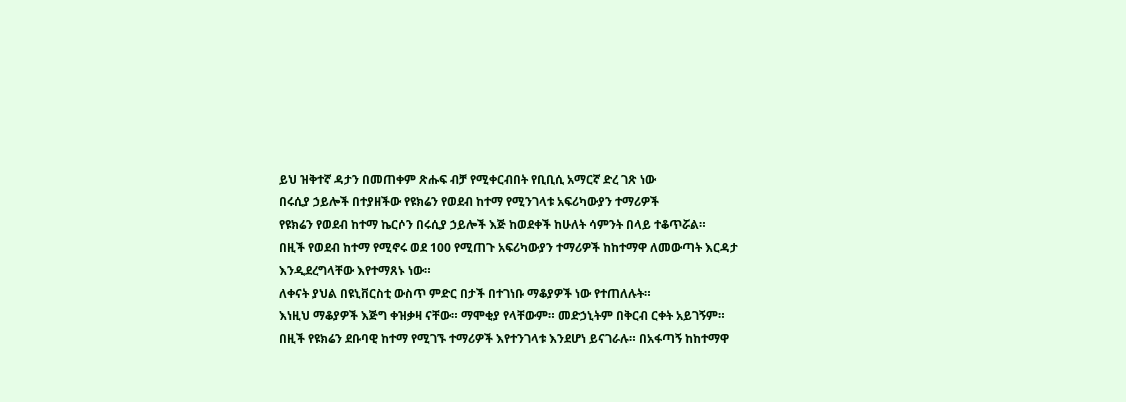ይህ ዝቅተኛ ዳታን በመጠቀም ጽሑፍ ብቻ የሚቀርብበት የቢቢሲ አማርኛ ድረ ገጽ ነው
በሩሲያ ኃይሎች በተያዘችው የዩክሬን የወደብ ከተማ የሚንገላቱ አፍሪካውያን ተማሪዎች
የዩክሬን የወደብ ከተማ ኬርሶን በሩሲያ ኃይሎች እጅ ከወደቀች ከሁለት ሳምንት በላይ ተቆጥሯል።
በዚች የወደብ ከተማ የሚኖሩ ወደ 100 የሚጠጉ አፍሪካውያን ተማሪዎች ከከተማዋ ለመውጣት እርዳታ እንዲደረግላቸው እየተማጸኑ ነው።
ለቀናት ያህል በዩኒቨርስቲ ውስጥ ምድር በታች በተገነቡ ማቆያዎች ነው የተጠለሉት።
እነዚህ ማቆያዎች እጅግ ቀዝቃዛ ናቸው። ማሞቂያ የላቸውም። መድኃኒትም በቅርብ ርቀት አይገኝም።
በዚች የዩክሬን ደቡባዊ ከተማ የሚገኙ ተማሪዎች እየተንገላቱ እንደሆነ ይናገራሉ። በአፋጣኝ ከከተማዋ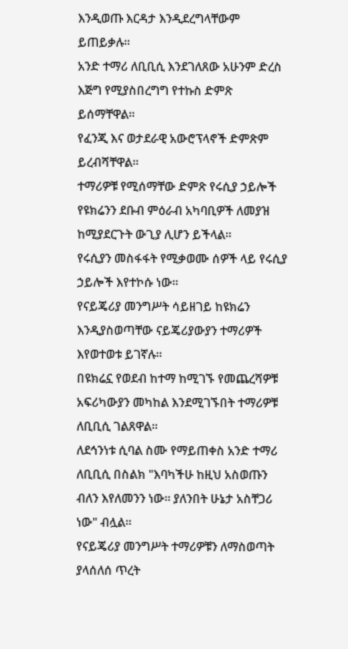እንዲወጡ እርዳታ እንዲደረግላቸውም ይጠይቃሉ።
አንድ ተማሪ ለቢቢሲ እንደገለጸው አሁንም ድረስ እጅግ የሚያስበረግግ የተኩስ ድምጽ ይሰማቸዋል።
የፈንጂ እና ወታደራዊ አውሮፕላኖች ድምጽም ይረብሻቸዋል።
ተማሪዎቹ የሚሰማቸው ድምጽ የሩሲያ ኃይሎች የዩክሬንን ደቡብ ምዕራብ አካባቢዎች ለመያዝ ከሚያደርጉት ውጊያ ሊሆን ይችላል።
የሩሲያን መስፋፋት የሚቃወሙ ሰዎች ላይ የሩሲያ ኃይሎች እየተኮሱ ነው።
የናይጄሪያ መንግሥት ሳይዘገይ ከዩክሬን እንዲያስወጣቸው ናይጄሪያውያን ተማሪዎች እየወተወቱ ይገኛሉ።
በዩክሬኗ የወደብ ከተማ ከሚገኙ የመጨረሻዎቹ አፍሪካውያን መካከል እንደሚገኙበት ተማሪዎቹ ለቢቢሲ ገልጸዋል።
ለደኅንነቱ ሲባል ስሙ የማይጠቀስ አንድ ተማሪ ለቢቢሲ በስልክ "እባካችሁ ከዚህ አስወጡን ብለን እየለመንን ነው። ያለንበት ሁኔታ አስቸጋሪ ነው" ብሏል።
የናይጄሪያ መንግሥት ተማሪዎቹን ለማስወጣት ያላሰለሰ ጥረት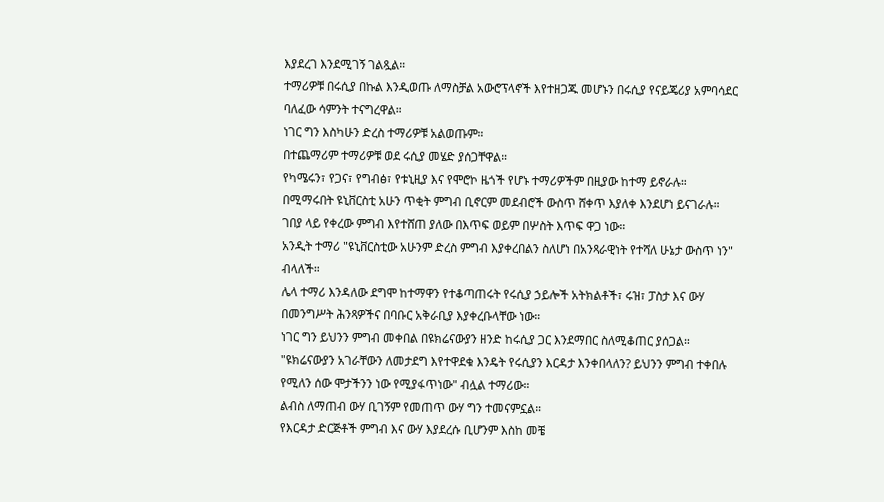እያደረገ እንደሚገኝ ገልጿል።
ተማሪዎቹ በሩሲያ በኩል እንዲወጡ ለማስቻል አውሮፕላኖች እየተዘጋጁ መሆኑን በሩሲያ የናይጄሪያ አምባሳደር ባለፈው ሳምንት ተናግረዋል።
ነገር ግን እስካሁን ድረስ ተማሪዎቹ አልወጡም።
በተጨማሪም ተማሪዎቹ ወደ ሩሲያ መሄድ ያሰጋቸዋል።
የካሜሩን፣ የጋና፣ የግብፅ፣ የቱኒዚያ እና የሞሮኮ ዜጎች የሆኑ ተማሪዎችም በዚያው ከተማ ይኖራሉ።
በሚማሩበት ዩኒቨርስቲ አሁን ጥቂት ምግብ ቢኖርም መደብሮች ውስጥ ሸቀጥ እያለቀ እንደሆነ ይናገራሉ።
ገበያ ላይ የቀረው ምግብ እየተሸጠ ያለው በእጥፍ ወይም በሦስት እጥፍ ዋጋ ነው።
አንዲት ተማሪ "ዩኒቨርስቲው አሁንም ድረስ ምግብ እያቀረበልን ስለሆነ በአንጻራዊነት የተሻለ ሁኔታ ውስጥ ነን" ብላለች።
ሌላ ተማሪ እንዳለው ደግሞ ከተማዋን የተቆጣጠሩት የሩሲያ ኃይሎች አትክልቶች፣ ሩዝ፣ ፓስታ እና ውሃ በመንግሥት ሕንጻዎችና በባቡር አቅራቢያ እያቀረቡላቸው ነው።
ነገር ግን ይህንን ምግብ መቀበል በዩክሬናውያን ዘንድ ከሩሲያ ጋር እንደማበር ስለሚቆጠር ያሰጋል።
"ዩክሬናውያን አገራቸውን ለመታደግ እየተዋደቁ እንዴት የሩሲያን እርዳታ እንቀበላለን? ይህንን ምግብ ተቀበሉ የሚለን ሰው ሞታችንን ነው የሚያፋጥነው" ብሏል ተማሪው።
ልብስ ለማጠብ ውሃ ቢገኝም የመጠጥ ውሃ ግን ተመናምኗል።
የእርዳታ ድርጅቶች ምግብ እና ውሃ እያደረሱ ቢሆንም እስከ መቼ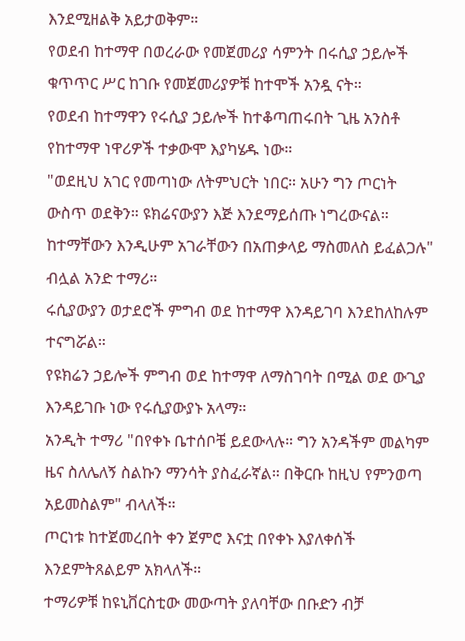እንደሚዘልቅ አይታወቅም።
የወደብ ከተማዋ በወረራው የመጀመሪያ ሳምንት በሩሲያ ኃይሎች ቁጥጥር ሥር ከገቡ የመጀመሪያዎቹ ከተሞች አንዷ ናት።
የወደብ ከተማዋን የሩሲያ ኃይሎች ከተቆጣጠሩበት ጊዜ አንስቶ የከተማዋ ነዋሪዎች ተቃውሞ እያካሄዱ ነው።
"ወደዚህ አገር የመጣነው ለትምህርት ነበር። አሁን ግን ጦርነት ውስጥ ወደቅን። ዩክሬናውያን እጅ እንደማይሰጡ ነግረውናል። ከተማቸውን እንዲሁም አገራቸውን በአጠቃላይ ማስመለስ ይፈልጋሉ" ብሏል አንድ ተማሪ።
ሩሲያውያን ወታደሮች ምግብ ወደ ከተማዋ እንዳይገባ እንደከለከሉም ተናግሯል።
የዩክሬን ኃይሎች ምግብ ወደ ከተማዋ ለማስገባት በሚል ወደ ውጊያ እንዳይገቡ ነው የሩሲያውያኑ አላማ።
አንዲት ተማሪ "በየቀኑ ቤተሰቦቼ ይደውላሉ። ግን አንዳችም መልካም ዜና ስለሌለኝ ስልኩን ማንሳት ያስፈራኛል። በቅርቡ ከዚህ የምንወጣ አይመስልም" ብላለች።
ጦርነቱ ከተጀመረበት ቀን ጀምሮ እናቷ በየቀኑ እያለቀሰች እንደምትጸልይም አክላለች።
ተማሪዎቹ ከዩኒቨርስቲው መውጣት ያለባቸው በቡድን ብቻ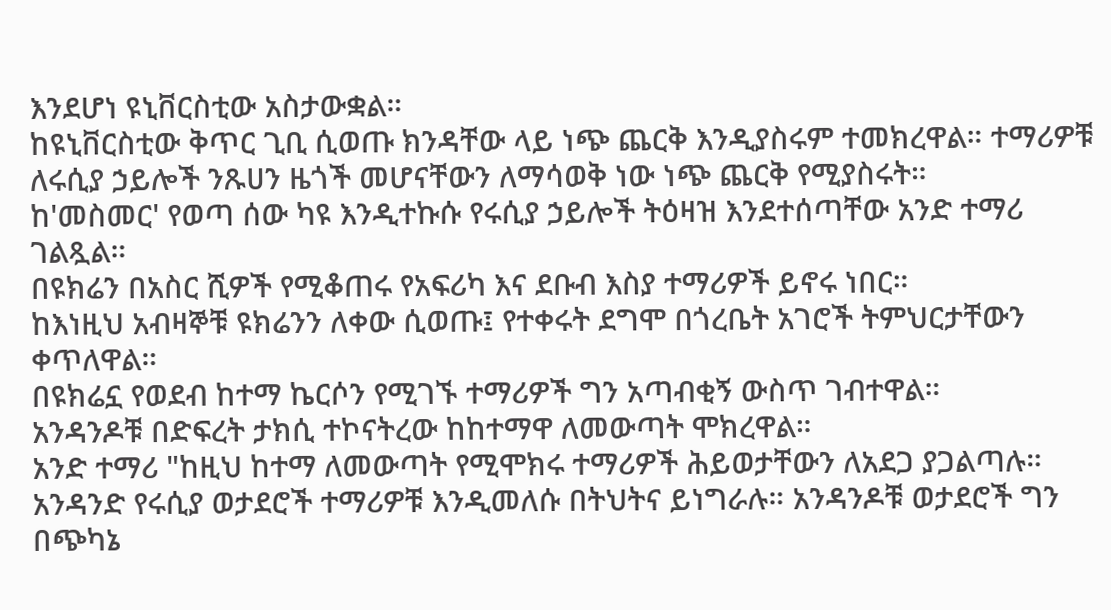እንደሆነ ዩኒቨርስቲው አስታውቋል።
ከዩኒቨርስቲው ቅጥር ጊቢ ሲወጡ ክንዳቸው ላይ ነጭ ጨርቅ እንዲያስሩም ተመክረዋል። ተማሪዎቹ ለሩሲያ ኃይሎች ንጹሀን ዜጎች መሆናቸውን ለማሳወቅ ነው ነጭ ጨርቅ የሚያስሩት።
ከ'መስመር' የወጣ ሰው ካዩ እንዲተኩሱ የሩሲያ ኃይሎች ትዕዛዝ እንደተሰጣቸው አንድ ተማሪ ገልጿል።
በዩክሬን በአስር ሺዎች የሚቆጠሩ የአፍሪካ እና ደቡብ እስያ ተማሪዎች ይኖሩ ነበር።
ከእነዚህ አብዛኞቹ ዩክሬንን ለቀው ሲወጡ፤ የተቀሩት ደግሞ በጎረቤት አገሮች ትምህርታቸውን ቀጥለዋል።
በዩክሬኗ የወደብ ከተማ ኬርሶን የሚገኙ ተማሪዎች ግን አጣብቂኝ ውስጥ ገብተዋል።
አንዳንዶቹ በድፍረት ታክሲ ተኮናትረው ከከተማዋ ለመውጣት ሞክረዋል።
አንድ ተማሪ "ከዚህ ከተማ ለመውጣት የሚሞክሩ ተማሪዎች ሕይወታቸውን ለአደጋ ያጋልጣሉ። አንዳንድ የሩሲያ ወታደሮች ተማሪዎቹ እንዲመለሱ በትህትና ይነግራሉ። አንዳንዶቹ ወታደሮች ግን በጭካኔ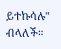ይተኩሳሉ" ብላለች።